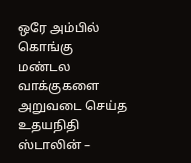ஒரே அம்பில் கொங்கு மண்டல வாக்குகளை அறுவடை செய்த உதயநிதி ஸ்டாலின் –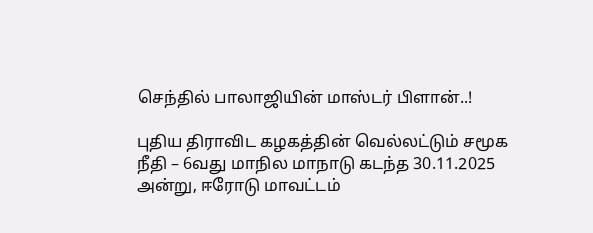செந்தில் பாலாஜியின் மாஸ்டர் பிளான்..!

புதிய திராவிட கழகத்தின் வெல்லட்டும் சமூக நீதி – 6வது மாநில மாநாடு கடந்த 30.11.2025 அன்று, ஈரோடு மாவட்டம்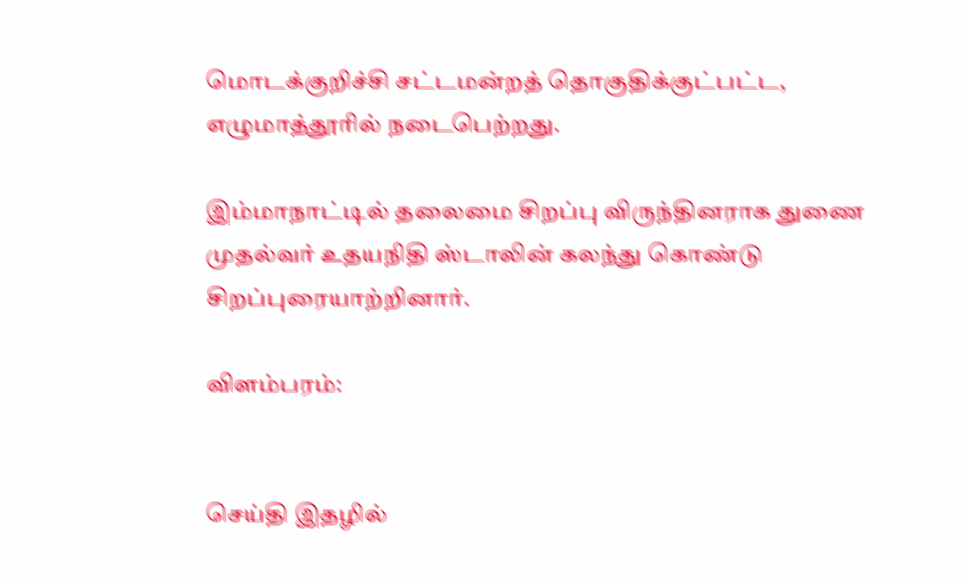மொடக்குறிச்சி சட்டமன்றத் தொகுதிக்குட்பட்ட, எழுமாத்தூரில் நடைபெற்றது.

இம்மாநாட்டில் தலைமை சிறப்பு விருந்தினராக துணை முதல்வர் உதயநிதி ஸ்டாலின் கலந்து கொண்டு சிறப்புரையாற்றினார்.

விளம்பரம்:


செய்தி இதழில்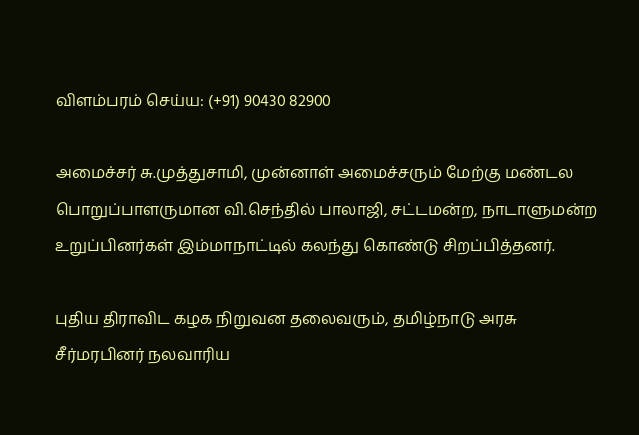விளம்பரம் செய்ய: (+91) 90430 82900

அமைச்சர் சு.முத்துசாமி, முன்னாள் அமைச்சரும் மேற்கு மண்டல பொறுப்பாளருமான வி.செந்தில் பாலாஜி, சட்டமன்ற, நாடாளுமன்ற உறுப்பினர்கள் இம்மாநாட்டில் கலந்து கொண்டு சிறப்பித்தனர்.

புதிய திராவிட கழக நிறுவன தலைவரும், தமிழ்நாடு அரசு சீர்மரபினர் நலவாரிய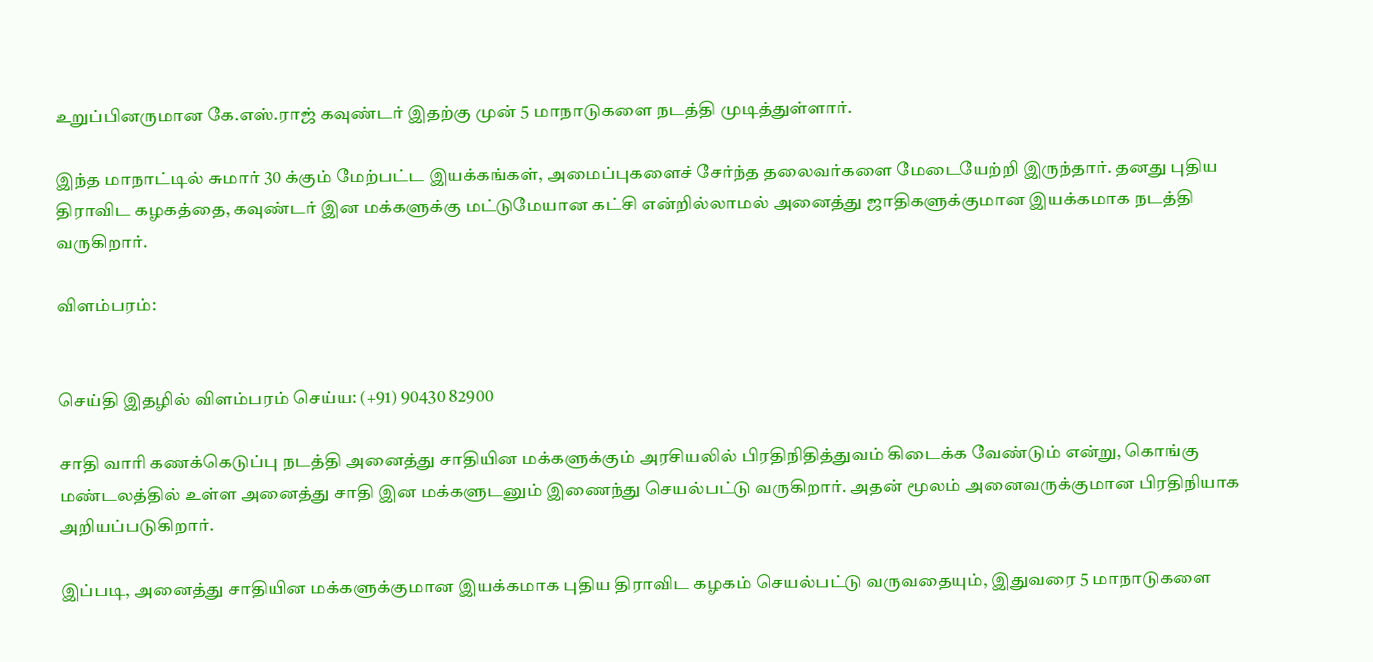உறுப்பினருமான கே.எஸ்.ராஜ் கவுண்டர் இதற்கு முன் 5 மாநாடுகளை நடத்தி முடித்துள்ளார்.

இந்த மாநாட்டில் சுமார் 30 க்கும் மேற்பட்ட இயக்கங்கள், அமைப்புகளைச் சேர்ந்த தலைவர்களை மேடையேற்றி இருந்தார். தனது புதிய திராவிட கழகத்தை, கவுண்டர் இன மக்களுக்கு மட்டுமேயான கட்சி என்றில்லாமல் அனைத்து ஜாதிகளுக்குமான இயக்கமாக நடத்தி வருகிறார்.

விளம்பரம்:


செய்தி இதழில் விளம்பரம் செய்ய: (+91) 90430 82900

சாதி வாரி கணக்கெடுப்பு நடத்தி அனைத்து சாதியின மக்களுக்கும் அரசியலில் பிரதிநிதித்துவம் கிடைக்க வேண்டும் என்று, கொங்கு மண்டலத்தில் உள்ள அனைத்து சாதி இன மக்களுடனும் இணைந்து செயல்பட்டு வருகிறார். அதன் மூலம் அனைவருக்குமான பிரதிநியாக அறியப்படுகிறார்.

இப்படி, அனைத்து சாதியின மக்களுக்குமான இயக்கமாக புதிய திராவிட கழகம் செயல்பட்டு வருவதையும், இதுவரை 5 மாநாடுகளை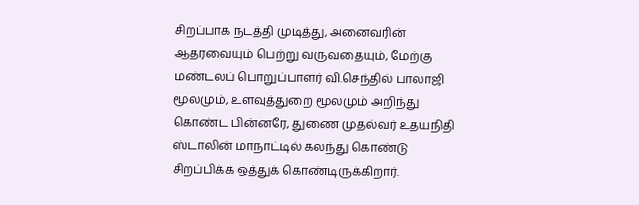சிறப்பாக நடத்தி முடித்து, அனைவரின் ஆதரவையும் பெற்று வருவதையும், மேற்கு மண்டலப் பொறுப்பாளர் வி.செந்தில் பாலாஜி மூலமும், உளவுத்துறை மூலமும் அறிந்து கொண்ட பின்னரே, துணை முதல்வர் உதயநிதி ஸ்டாலின் மாநாட்டில் கலந்து கொண்டு சிறப்பிக்க ஒத்துக் கொண்டிருக்கிறார்.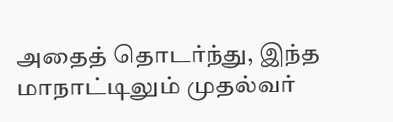அதைத் தொடர்ந்து, இந்த மாநாட்டிலும் முதல்வர்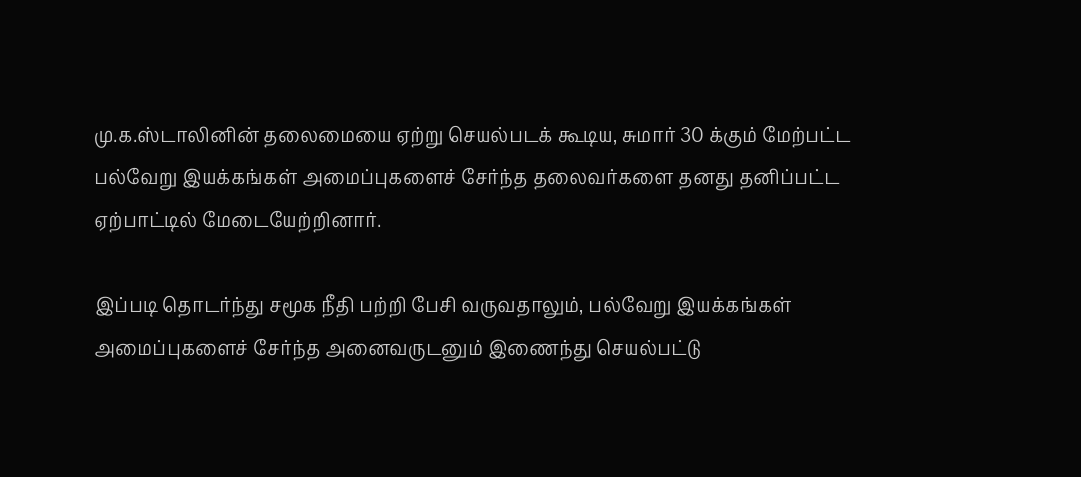மு.க.ஸ்டாலினின் தலைமையை ஏற்று செயல்படக் கூடிய, சுமார் 30 க்கும் மேற்பட்ட பல்வேறு இயக்கங்கள் அமைப்புகளைச் சேர்ந்த தலைவர்களை தனது தனிப்பட்ட ஏற்பாட்டில் மேடையேற்றினார்.

இப்படி தொடர்ந்து சமூக நீதி பற்றி பேசி வருவதாலும், பல்வேறு இயக்கங்கள் அமைப்புகளைச் சேர்ந்த அனைவருடனும் இணைந்து செயல்பட்டு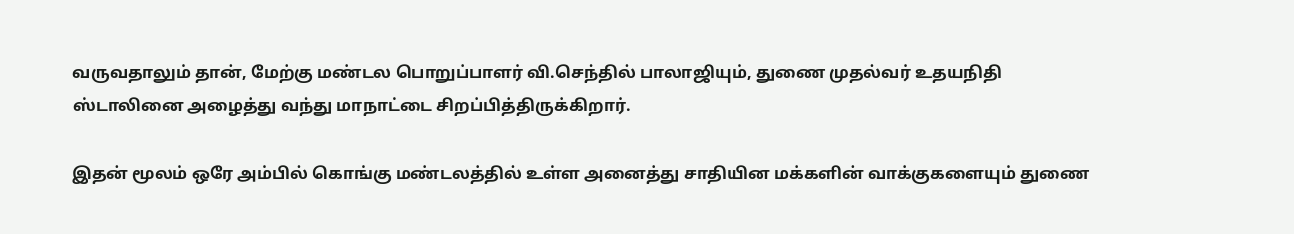வருவதாலும் தான், மேற்கு மண்டல பொறுப்பாளர் வி.செந்தில் பாலாஜியும், துணை முதல்வர் உதயநிதி ஸ்டாலினை அழைத்து வந்து மாநாட்டை சிறப்பித்திருக்கிறார்.

இதன் மூலம் ஒரே அம்பில் கொங்கு மண்டலத்தில் உள்ள அனைத்து சாதியின மக்களின் வாக்குகளையும் துணை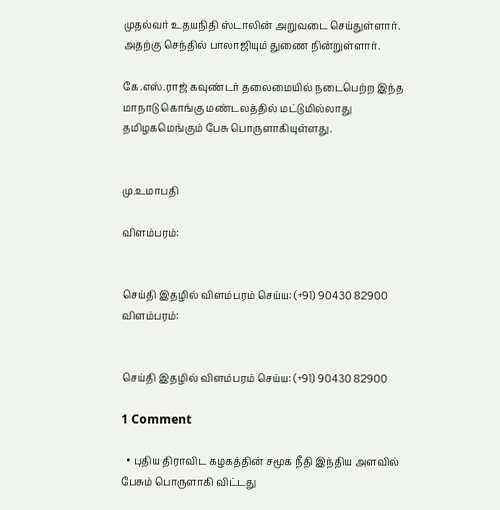முதல்வர் உதயநிதி ஸ்டாலின் அறுவடை செய்துள்ளார். அதற்கு செந்தில் பாலாஜியும் துணை நின்றுள்ளார்.

கே.எஸ்.ராஜ் கவுண்டர் தலைமையில் நடைபெற்ற இந்த மாநாடு கொங்கு மண்டலத்தில் மட்டுமில்லாது தமிழகமெங்கும் பேசு பொருளாகியுள்ளது.


மு.உமாபதி

விளம்பரம்:


செய்தி இதழில் விளம்பரம் செய்ய: (+91) 90430 82900
விளம்பரம்:


செய்தி இதழில் விளம்பரம் செய்ய: (+91) 90430 82900

1 Comment

  • புதிய திராவிட கழகத்தின் சமூக நீதி இந்திய அளவில் பேசும் பொருளாகி விட்டது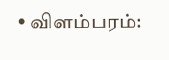• விளம்பரம்: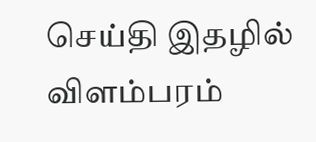செய்தி இதழில் விளம்பரம்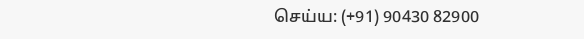செய்ய: (+91) 90430 82900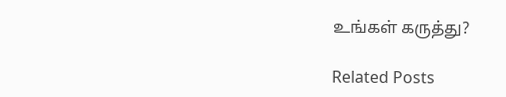உங்கள் கருத்து?

Related Posts